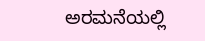ಅರಮನೆಯಲ್ಲಿ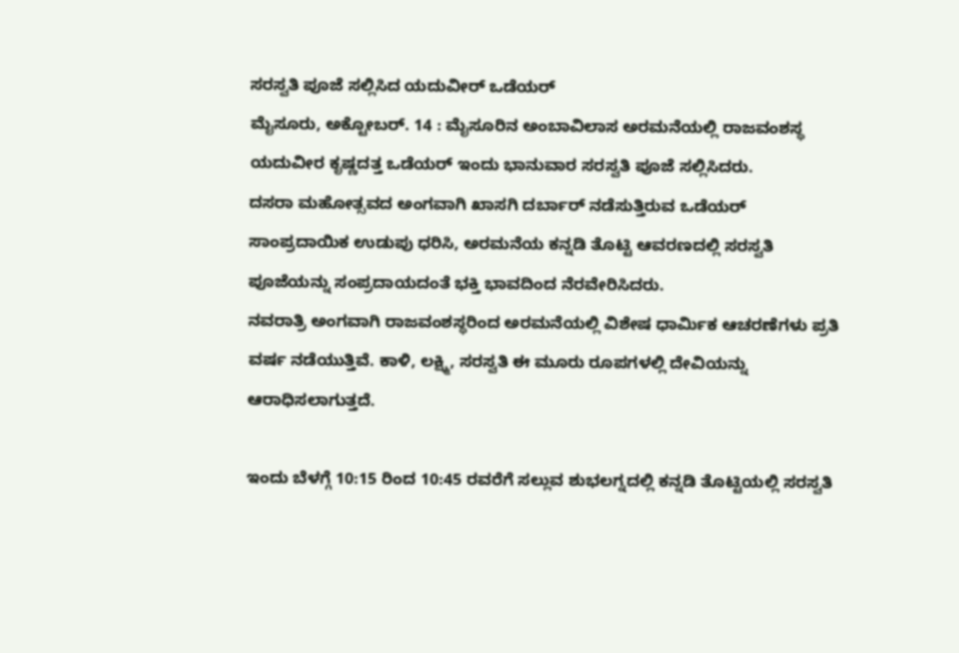ಸರಸ್ವತಿ ಪೂಜೆ ಸಲ್ಲಿಸಿದ ಯದುವೀರ್ ಒಡೆಯರ್
ಮೈಸೂರು, ಅಕ್ಟೋಬರ್. 14 : ಮೈಸೂರಿನ ಅಂಬಾವಿಲಾಸ ಅರಮನೆಯಲ್ಲಿ ರಾಜವಂಶಸ್ಥ ಯದುವೀರ ಕೃಷ್ಣದತ್ತ ಒಡೆಯರ್ ಇಂದು ಭಾನುವಾರ ಸರಸ್ವತಿ ಪೂಜೆ ಸಲ್ಲಿಸಿದರು.
ದಸರಾ ಮಹೋತ್ಸವದ ಅಂಗವಾಗಿ ಖಾಸಗಿ ದರ್ಬಾರ್ ನಡೆಸುತ್ತಿರುವ ಒಡೆಯರ್ ಸಾಂಪ್ರದಾಯಿಕ ಉಡುಪು ಧರಿಸಿ, ಅರಮನೆಯ ಕನ್ನಡಿ ತೊಟ್ಟಿ ಆವರಣದಲ್ಲಿ ಸರಸ್ವತಿ ಪೂಜೆಯನ್ನು ಸಂಪ್ರದಾಯದಂತೆ ಭಕ್ತಿ ಭಾವದಿಂದ ನೆರವೇರಿಸಿದರು.
ನವರಾತ್ರಿ ಅಂಗವಾಗಿ ರಾಜವಂಶಸ್ಥರಿಂದ ಅರಮನೆಯಲ್ಲಿ ವಿಶೇಷ ಧಾರ್ಮಿಕ ಆಚರಣೆಗಳು ಪ್ರತಿ ವರ್ಷ ನಡೆಯುತ್ತಿವೆ. ಕಾಳಿ, ಲಕ್ಷ್ಮಿ, ಸರಸ್ವತಿ ಈ ಮೂರು ರೂಪಗಳಲ್ಲಿ ದೇವಿಯನ್ನು ಆರಾಧಿಸಲಾಗುತ್ತದೆ.

ಇಂದು ಬೆಳಗ್ಗೆ 10:15 ರಿಂದ 10:45 ರವರೆಗೆ ಸಲ್ಲುವ ಶುಭಲಗ್ನದಲ್ಲಿ ಕನ್ನಡಿ ತೊಟ್ಟಿಯಲ್ಲಿ ಸರಸ್ವತಿ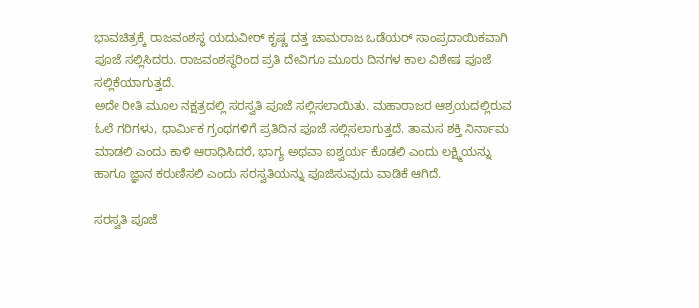ಭಾವಚಿತ್ರಕ್ಕೆ ರಾಜವಂಶಸ್ಥ ಯದುವೀರ್ ಕೃಷ್ಣ ದತ್ತ ಚಾಮರಾಜ ಒಡೆಯರ್ ಸಾಂಪ್ರದಾಯಿಕವಾಗಿ ಪೂಜೆ ಸಲ್ಲಿಸಿದರು. ರಾಜವಂಶಸ್ಥರಿಂದ ಪ್ರತಿ ದೇವಿಗೂ ಮೂರು ದಿನಗಳ ಕಾಲ ವಿಶೇಷ ಪೂಜೆ ಸಲ್ಲಿಕೆಯಾಗುತ್ತದೆ.
ಅದೇ ರೀತಿ ಮೂಲ ನಕ್ಷತ್ರದಲ್ಲಿ ಸರಸ್ವತಿ ಪೂಜೆ ಸಲ್ಲಿಸಲಾಯಿತು. ಮಹಾರಾಜರ ಆಶ್ರಯದಲ್ಲಿರುವ ಓಲೆ ಗರಿಗಳು, ಧಾರ್ಮಿಕ ಗ್ರಂಥಗಳಿಗೆ ಪ್ರತಿದಿನ ಪೂಜೆ ಸಲ್ಲಿಸಲಾಗುತ್ತದೆ. ತಾಮಸ ಶಕ್ತಿ ನಿರ್ನಾಮ ಮಾಡಲಿ ಎಂದು ಕಾಳಿ ಆರಾಧಿಸಿದರೆ, ಭಾಗ್ಯ ಅಥವಾ ಐಶ್ವರ್ಯ ಕೊಡಲಿ ಎಂದು ಲಕ್ಷ್ಮಿಯನ್ನು ಹಾಗೂ ಜ್ಞಾನ ಕರುಣಿಸಲಿ ಎಂದು ಸರಸ್ವತಿಯನ್ನು ಪೂಜಿಸುವುದು ವಾಡಿಕೆ ಆಗಿದೆ.

ಸರಸ್ವತಿ ಪೂಜೆ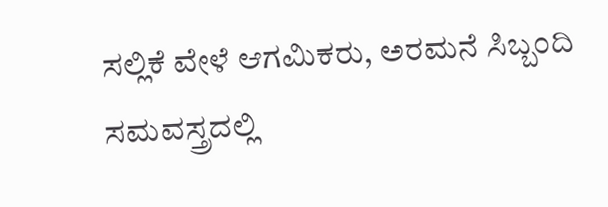ಸಲ್ಲಿಕೆ ವೇಳೆ ಆಗಮಿಕರು, ಅರಮನೆ ಸಿಬ್ಬಂದಿ ಸಮವಸ್ತ್ರದಲ್ಲಿ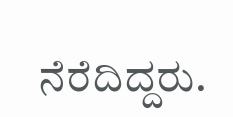ನೆರೆದಿದ್ದರು.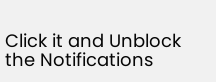Click it and Unblock the Notifications